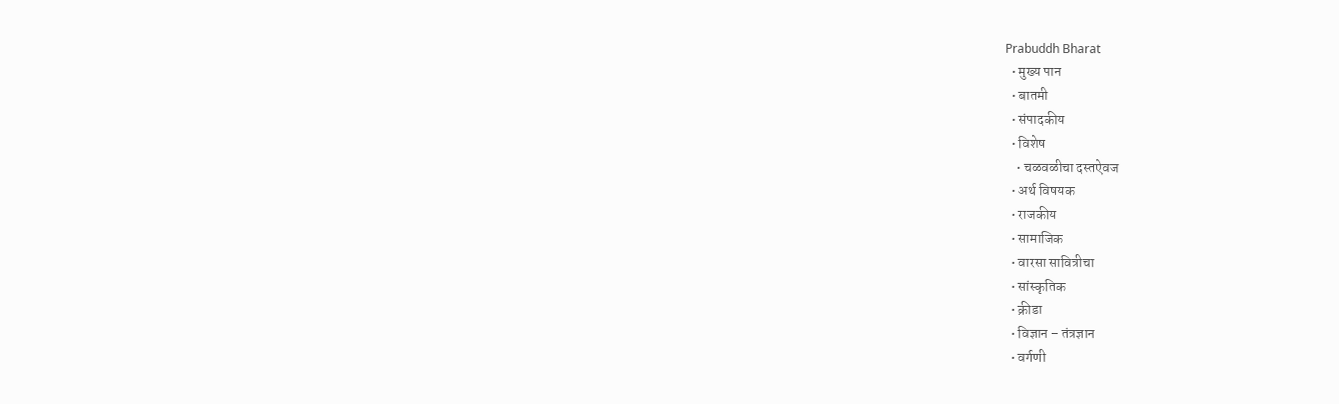Prabuddh Bharat
  • मुख्य पान
  • बातमी
  • संपादकीय
  • विशेष
    • चळवळीचा दस्तऐवज
  • अर्थ विषयक
  • राजकीय
  • सामाजिक
  • वारसा सावित्रीचा
  • सांस्कृतिक
  • क्रीडा
  • विज्ञान – तंत्रज्ञान
  • वर्गणी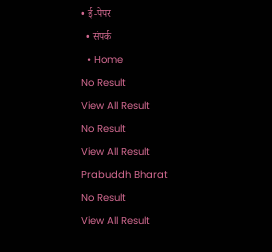• ई-पेपर
  • संपर्क
  • Home
No Result
View All Result
No Result
View All Result
Prabuddh Bharat
No Result
View All Result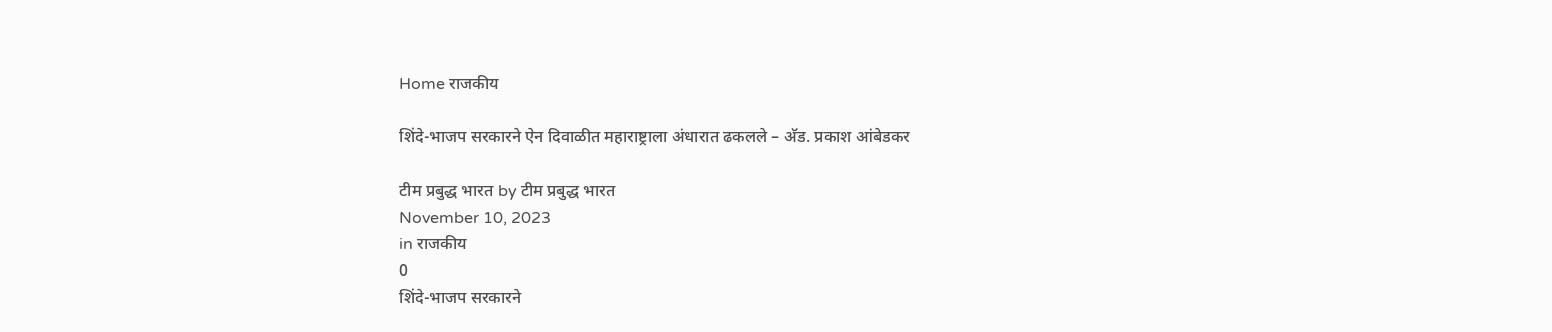Home राजकीय

शिंदे-भाजप सरकारने ऐन दिवाळीत महाराष्ट्राला अंधारात ढकलले – अ‍ॅड. प्रकाश आंबेडकर

टीम प्रबुद्ध भारत by टीम प्रबुद्ध भारत
November 10, 2023
in राजकीय
0
शिंदे-भाजप सरकारने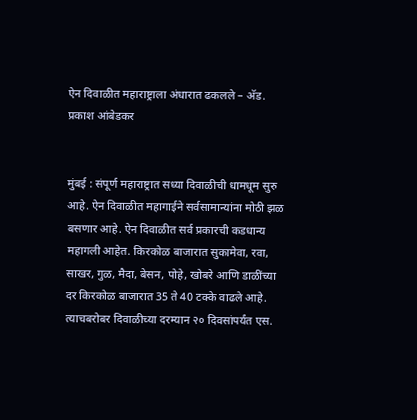ऐन दिवाळीत महाराष्ट्राला अंधारात ढकलले – अ‍ॅड. प्रकाश आंबेडकर


मुंबई : संपूर्ण महाराष्ट्रात सध्या दिवाळीची धामधूम सुरु आहे. ऐन दिवाळीत महागाईने सर्वसामान्यांना मोठी झळ बसणार आहे. ऐन दिवाळीत सर्व प्रकारची कडधान्य महागली आहेत. किरकोळ बाजारात सुकामेवा, रवा, साखर, गुळ, मैदा, बेसन, पोहे, खोबरे आणि डाळींच्या दर किरकोळ बाजारात 35 ते 40 टक्के वाढले आहे. त्याचबरोबर दिवाळीच्या दरम्यान २० दिवसांपर्यंत एस.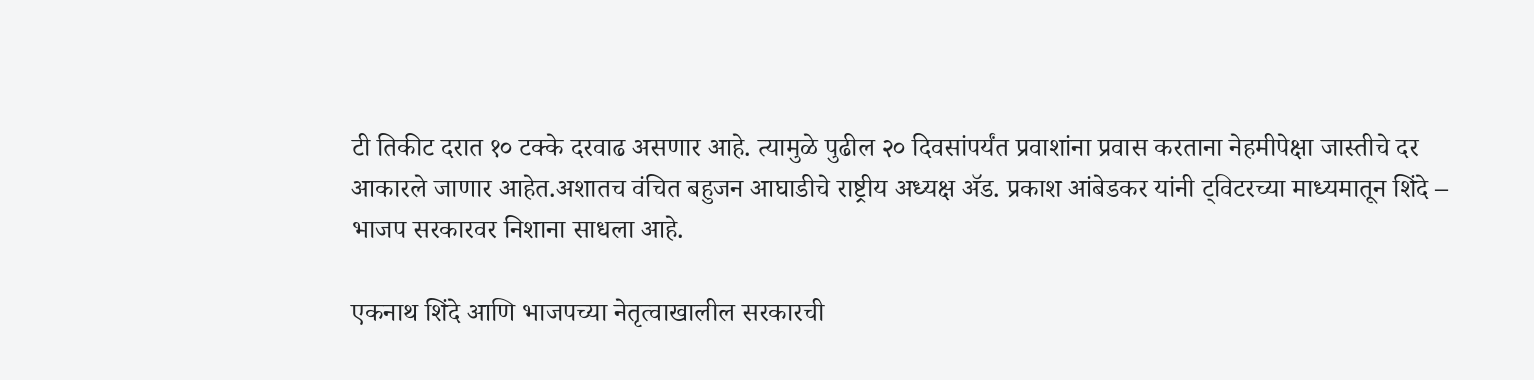टी तिकीट दरात १० टक्के दरवाढ असणार आहे. त्यामुळे पुढील २० दिवसांपर्यंत प्रवाशांना प्रवास करताना नेहमीपेक्षा जास्तीचे दर आकारले जाणार आहेत.अशातच वंचित बहुजन आघाडीचे राष्ट्रीय अध्यक्ष अ‍ॅड. प्रकाश आंबेडकर यांनी ट्विटरच्या माध्यमातून शिंदे – भाजप सरकारवर निशाना साधला आहे.

एकनाथ शिंदे आणि भाजपच्या नेतृत्वाखालील सरकारची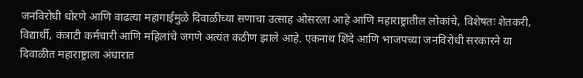जनविरोधी धोरणे आणि वाढत्या महागाईमुळे दिवाळीच्या सणाचा उत्साह ओसरला आहे आणि महाराष्ट्रातील लोकांचे, विशेषतः शेतकरी, विद्यार्थी, कंत्राटी कर्मचारी आणि महिलांचे जगणे अत्यंत कठीण झाले आहे. एकनाथ शिंदे आणि भाजपच्या जनविरोधी सरकारने या दिवाळीत महाराष्ट्राला अंधारात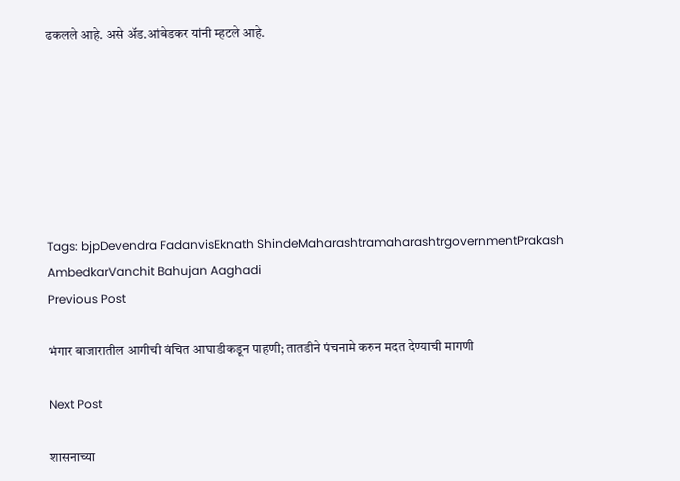ढकलले आहे. असे अ‍ॅड.आंबेडकर यांनी म्हटले आहे.







Tags: bjpDevendra FadanvisEknath ShindeMaharashtramaharashtrgovernmentPrakash AmbedkarVanchit Bahujan Aaghadi
Previous Post

भंगार बाजारातील आगीची वंचित आघाडीकडून पाहणी; तातडीने पंचनामे करुन मदत देण्याची मागणी

Next Post

शासनाच्या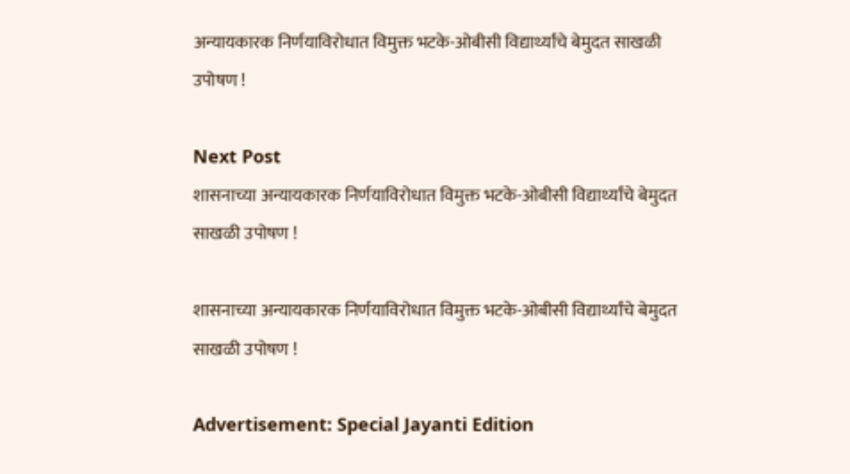अन्यायकारक निर्णयाविरोधात विमुक्त भटके-ओबीसी विद्यार्थ्यांचे बेमुदत साखळी उपोषण !

Next Post
शासनाच्या अन्यायकारक निर्णयाविरोधात विमुक्त भटके-ओबीसी विद्यार्थ्यांचे बेमुदत साखळी उपोषण !

शासनाच्या अन्यायकारक निर्णयाविरोधात विमुक्त भटके-ओबीसी विद्यार्थ्यांचे बेमुदत साखळी उपोषण !

Advertisement: Special Jayanti Edition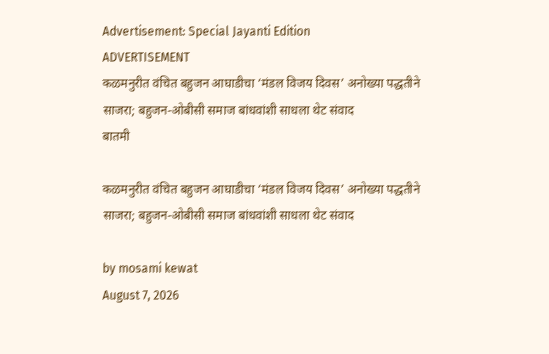Advertisement: Special Jayanti Edition
ADVERTISEMENT
कळमनुरीत वंचित बहुजन आघाडीचा ‘मंडल विजय दिवस’ अनोख्या पद्धतीने साजरा; बहुजन-ओबीसी समाज बांधवांशी साधला थेट संवाद
बातमी

कळमनुरीत वंचित बहुजन आघाडीचा ‘मंडल विजय दिवस’ अनोख्या पद्धतीने साजरा; बहुजन-ओबीसी समाज बांधवांशी साधला थेट संवाद

by mosami kewat
August 7, 2026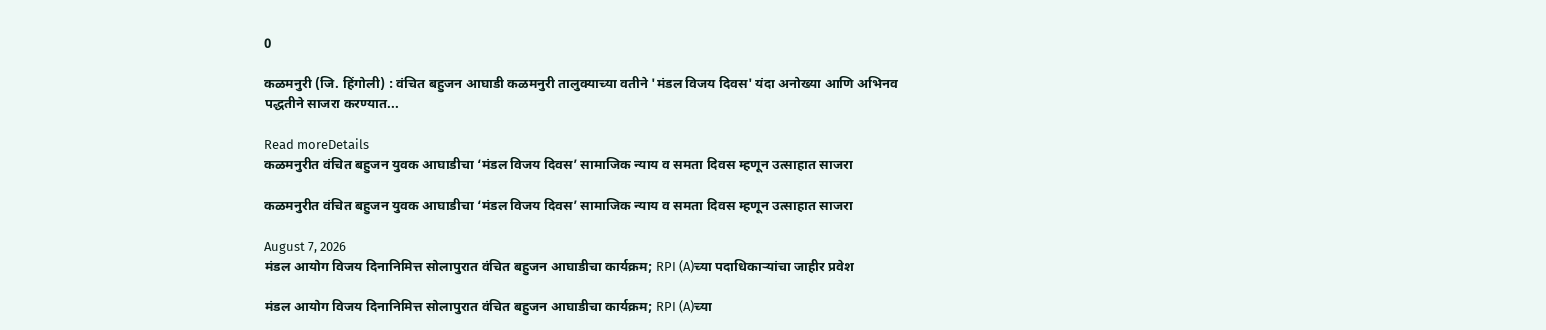0

कळमनुरी (जि. हिंगोली) : वंचित बहुजन आघाडी कळमनुरी तालुक्याच्या वतीने 'मंडल विजय दिवस' यंदा अनोख्या आणि अभिनव पद्धतीने साजरा करण्यात...

Read moreDetails
कळमनुरीत वंचित बहुजन युवक आघाडीचा ‘मंडल विजय दिवस’ सामाजिक न्याय व समता दिवस म्हणून उत्साहात साजरा

कळमनुरीत वंचित बहुजन युवक आघाडीचा ‘मंडल विजय दिवस’ सामाजिक न्याय व समता दिवस म्हणून उत्साहात साजरा

August 7, 2026
मंडल आयोग विजय दिनानिमित्त सोलापुरात वंचित बहुजन आघाडीचा कार्यक्रम; RPI (A)च्या पदाधिकाऱ्यांचा जाहीर प्रवेश

मंडल आयोग विजय दिनानिमित्त सोलापुरात वंचित बहुजन आघाडीचा कार्यक्रम; RPI (A)च्या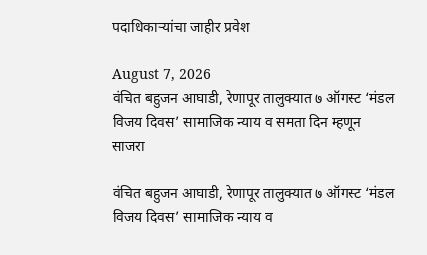पदाधिकाऱ्यांचा जाहीर प्रवेश

August 7, 2026
वंचित बहुजन आघाडी, रेणापूर तालुक्यात ७ ऑगस्ट ‘मंडल विजय दिवस’ सामाजिक न्याय व समता दिन म्हणून साजरा

वंचित बहुजन आघाडी, रेणापूर तालुक्यात ७ ऑगस्ट ‘मंडल विजय दिवस’ सामाजिक न्याय व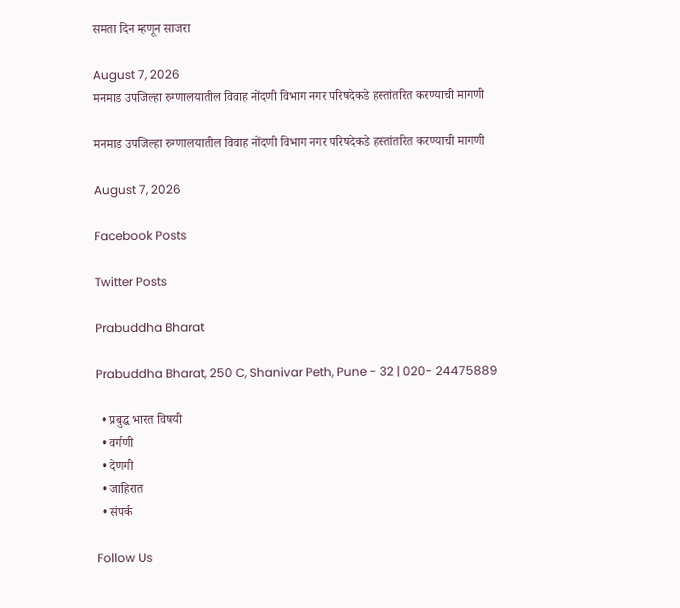समता दिन म्हणून साजरा

August 7, 2026
मनमाड उपजिल्हा रुग्णालयातील विवाह नोंदणी विभाग नगर परिषदेकडे हस्तांतरित करण्याची मागणी

मनमाड उपजिल्हा रुग्णालयातील विवाह नोंदणी विभाग नगर परिषदेकडे हस्तांतरित करण्याची मागणी

August 7, 2026

Facebook Posts

Twitter Posts

Prabuddha Bharat

Prabuddha Bharat, 250 C, Shanivar Peth, Pune - 32 | 020- 24475889

  • प्रबुद्ध भारत विषयी
  • वर्गणी
  • देणगी
  • जाहिरात
  • संपर्क

Follow Us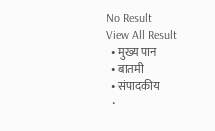No Result
View All Result
  • मुख्य पान
  • बातमी
  • संपादकीय
  •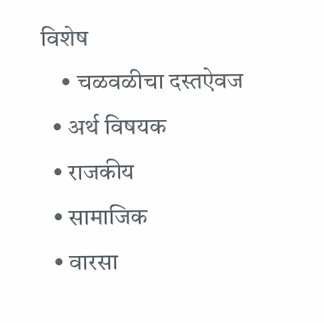विशेष
    • चळवळीचा दस्तऐवज
  • अर्थ विषयक
  • राजकीय
  • सामाजिक
  • वारसा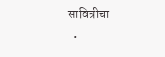सावित्रीचा
  •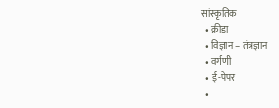सांस्कृतिक
  • क्रीडा
  • विज्ञान – तंत्रज्ञान
  • वर्गणी
  • ई-पेपर
  •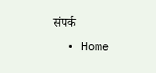संपर्क
  • Home